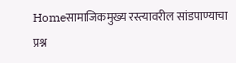Homeसामाजिकमुख्य रस्त्यावरील सांडपाण्याचा प्रश्न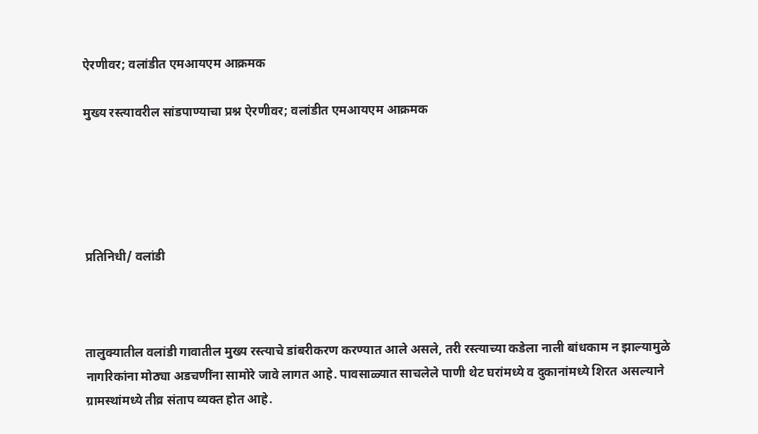ऐरणीवर; वलांडीत एमआयएम आक्रमक

मुख्य रस्त्यावरील सांडपाण्याचा प्रश्न ऐरणीवर; वलांडीत एमआयएम आक्रमक





प्रतिनिधी/ वलांडी



तालुक्यातील वलांडी गावातील मुख्य रस्त्याचे डांबरीकरण करण्यात आले असले, तरी रस्त्याच्या कडेला नाली बांधकाम न झाल्यामुळे नागरिकांना मोठ्या अडचणींना सामोरे जावे लागत आहे. पावसाळ्यात साचलेले पाणी थेट घरांमध्ये व दुकानांमध्ये शिरत असल्याने ग्रामस्थांमध्ये तीव्र संताप व्यक्त होत आहे.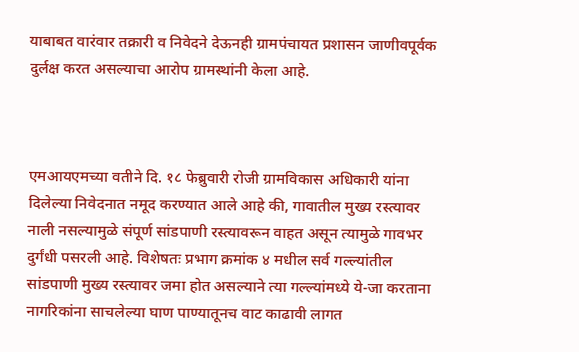याबाबत वारंवार तक्रारी व निवेदने देऊनही ग्रामपंचायत प्रशासन जाणीवपूर्वक दुर्लक्ष करत असल्याचा आरोप ग्रामस्थांनी केला आहे.



एमआयएमच्या वतीने दि. १८ फेब्रुवारी रोजी ग्रामविकास अधिकारी यांना दिलेल्या निवेदनात नमूद करण्यात आले आहे की, गावातील मुख्य रस्त्यावर नाली नसल्यामुळे संपूर्ण सांडपाणी रस्त्यावरून वाहत असून त्यामुळे गावभर दुर्गंधी पसरली आहे. विशेषतः प्रभाग क्रमांक ४ मधील सर्व गल्ल्यांतील सांडपाणी मुख्य रस्त्यावर जमा होत असल्याने त्या गल्ल्यांमध्ये ये-जा करताना नागरिकांना साचलेल्या घाण पाण्यातूनच वाट काढावी लागत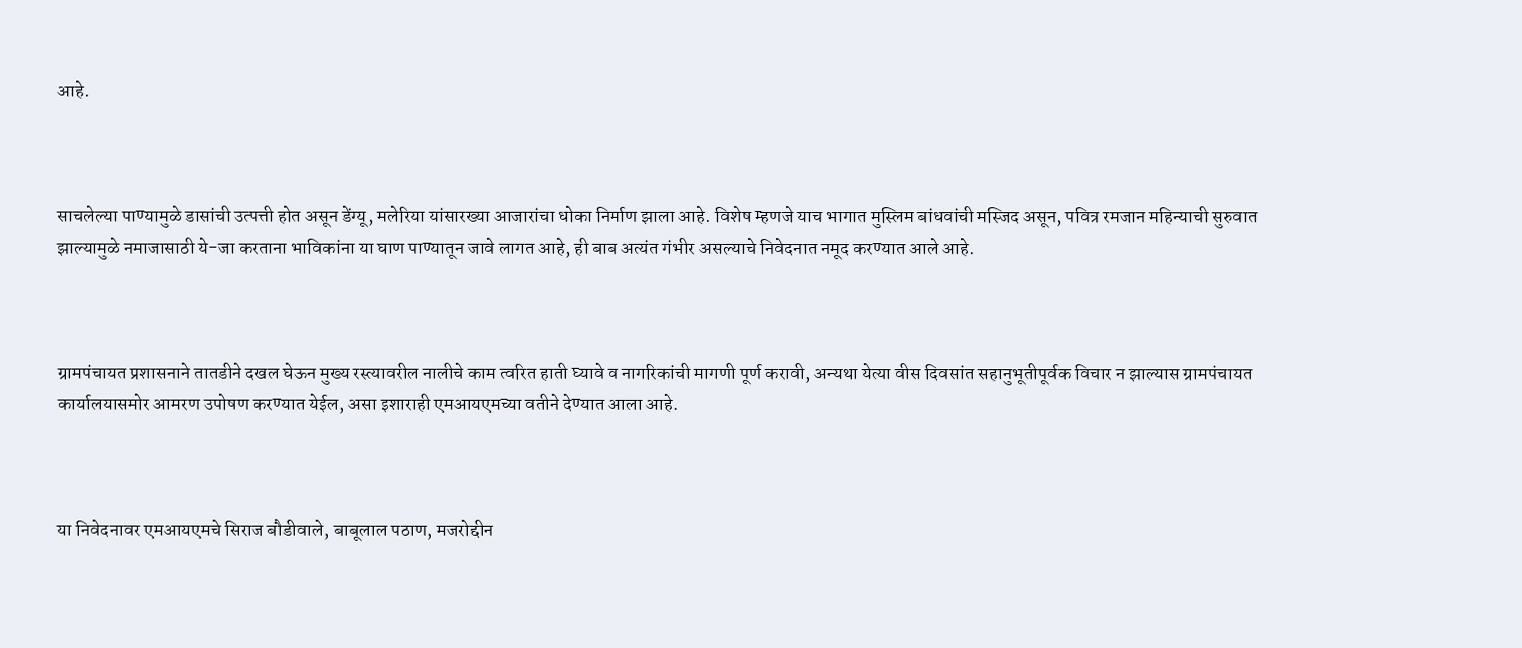आहे.



साचलेल्या पाण्यामुळे डासांची उत्पत्ती होत असून डेंग्यू, मलेरिया यांसारख्या आजारांचा धोका निर्माण झाला आहे. विशेष म्हणजे याच भागात मुस्लिम बांधवांची मस्जिद असून, पवित्र रमजान महिन्याची सुरुवात झाल्यामुळे नमाजासाठी ये-जा करताना भाविकांना या घाण पाण्यातून जावे लागत आहे, ही बाब अत्यंत गंभीर असल्याचे निवेदनात नमूद करण्यात आले आहे.



ग्रामपंचायत प्रशासनाने तातडीने दखल घेऊन मुख्य रस्त्यावरील नालीचे काम त्वरित हाती घ्यावे व नागरिकांची मागणी पूर्ण करावी, अन्यथा येत्या वीस दिवसांत सहानुभूतीपूर्वक विचार न झाल्यास ग्रामपंचायत कार्यालयासमोर आमरण उपोषण करण्यात येईल, असा इशाराही एमआयएमच्या वतीने देण्यात आला आहे.



या निवेदनावर एमआयएमचे सिराज बौडीवाले, बाबूलाल पठाण, मजरोद्दीन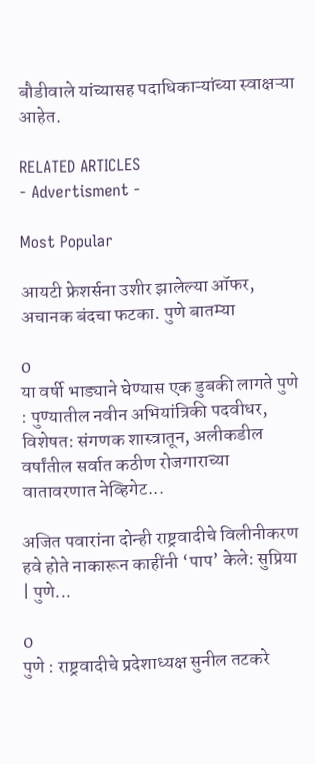बौडीवाले यांच्यासह पदाधिकाऱ्यांच्या स्वाक्षऱ्या आहेत.

RELATED ARTICLES
- Advertisment -

Most Popular

आयटी फ्रेशर्सना उशीर झालेल्या ऑफर, अचानक बंदचा फटका. पुणे बातम्या

0
या वर्षी भाड्याने घेण्यास एक डुबकी लागते पुणे : पुण्यातील नवीन अभियांत्रिकी पदवीधर, विशेषत: संगणक शास्त्रातून, अलीकडील वर्षांतील सर्वात कठीण रोजगाराच्या वातावरणात नेव्हिगेट...

अजित पवारांना दोन्ही राष्ट्रवादीचे विलीनीकरण हवे होते नाकारून काहींनी ‘पाप’ केले: सुप्रिया | पुणे...

0
पुणे : राष्ट्रवादीचे प्रदेशाध्यक्ष सुनील तटकरे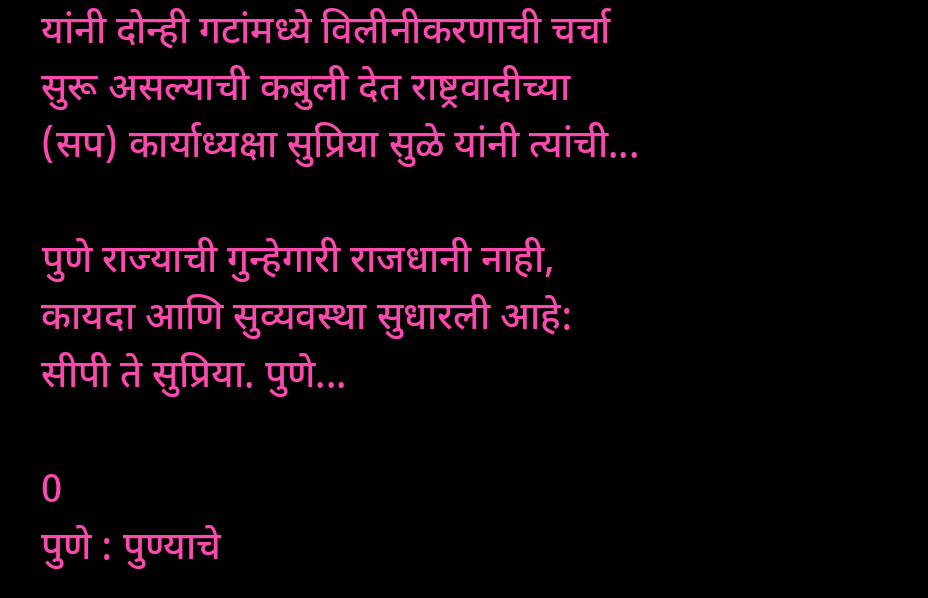यांनी दोन्ही गटांमध्ये विलीनीकरणाची चर्चा सुरू असल्याची कबुली देत राष्ट्रवादीच्या (सप) कार्याध्यक्षा सुप्रिया सुळे यांनी त्यांची...

पुणे राज्याची गुन्हेगारी राजधानी नाही, कायदा आणि सुव्यवस्था सुधारली आहे: सीपी ते सुप्रिया. पुणे...

0
पुणे : पुण्याचे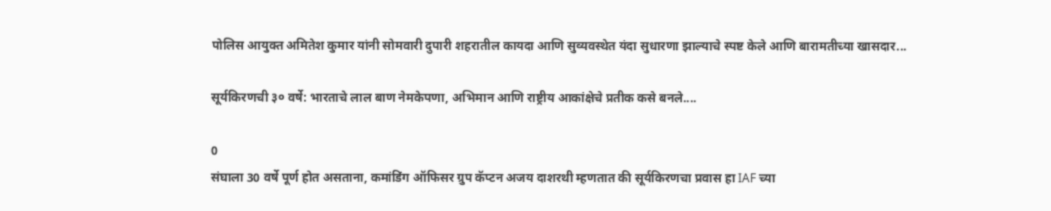पोलिस आयुक्त अमितेश कुमार यांनी सोमवारी दुपारी शहरातील कायदा आणि सुव्यवस्थेत यंदा सुधारणा झाल्याचे स्पष्ट केले आणि बारामतीच्या खासदार...

सूर्यकिरणची ३० वर्षे: भारताचे लाल बाण नेमकेपणा, अभिमान आणि राष्ट्रीय आकांक्षेचे प्रतीक कसे बनले....

0
संघाला 30 वर्षे पूर्ण होत असताना, कमांडिंग ऑफिसर ग्रुप कॅप्टन अजय दाशरथी म्हणतात की सूर्यकिरणचा प्रवास हा IAF च्या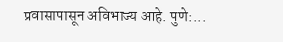प्रवासापासून अविभाज्य आहे. पुणे:...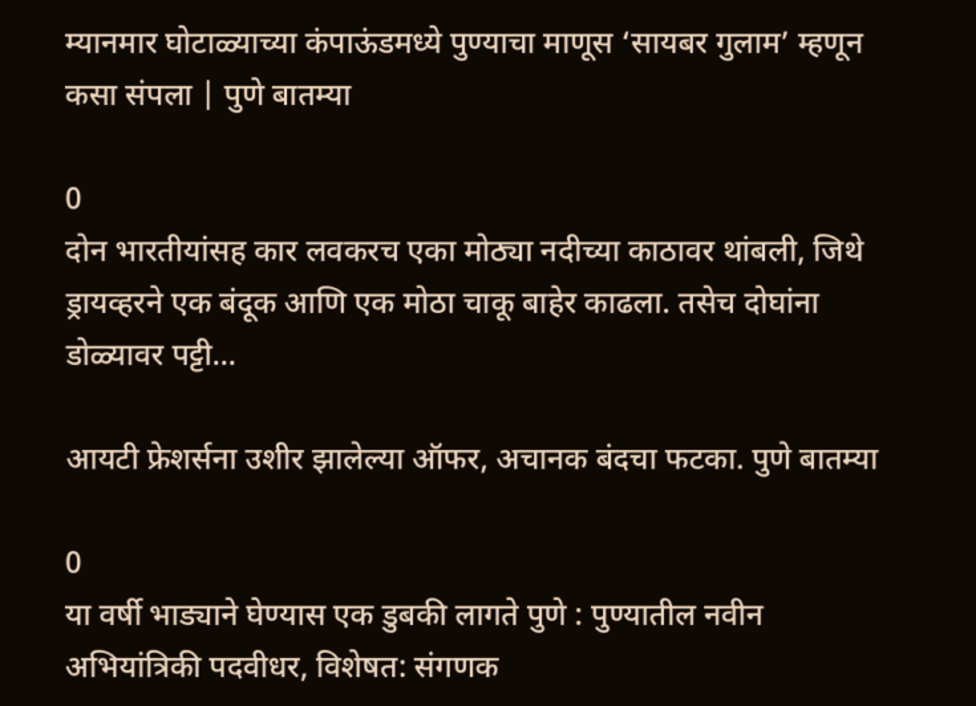म्यानमार घोटाळ्याच्या कंपाऊंडमध्ये पुण्याचा माणूस ‘सायबर गुलाम’ म्हणून कसा संपला | पुणे बातम्या

0
दोन भारतीयांसह कार लवकरच एका मोठ्या नदीच्या काठावर थांबली, जिथे ड्रायव्हरने एक बंदूक आणि एक मोठा चाकू बाहेर काढला. तसेच दोघांना डोळ्यावर पट्टी...

आयटी फ्रेशर्सना उशीर झालेल्या ऑफर, अचानक बंदचा फटका. पुणे बातम्या

0
या वर्षी भाड्याने घेण्यास एक डुबकी लागते पुणे : पुण्यातील नवीन अभियांत्रिकी पदवीधर, विशेषत: संगणक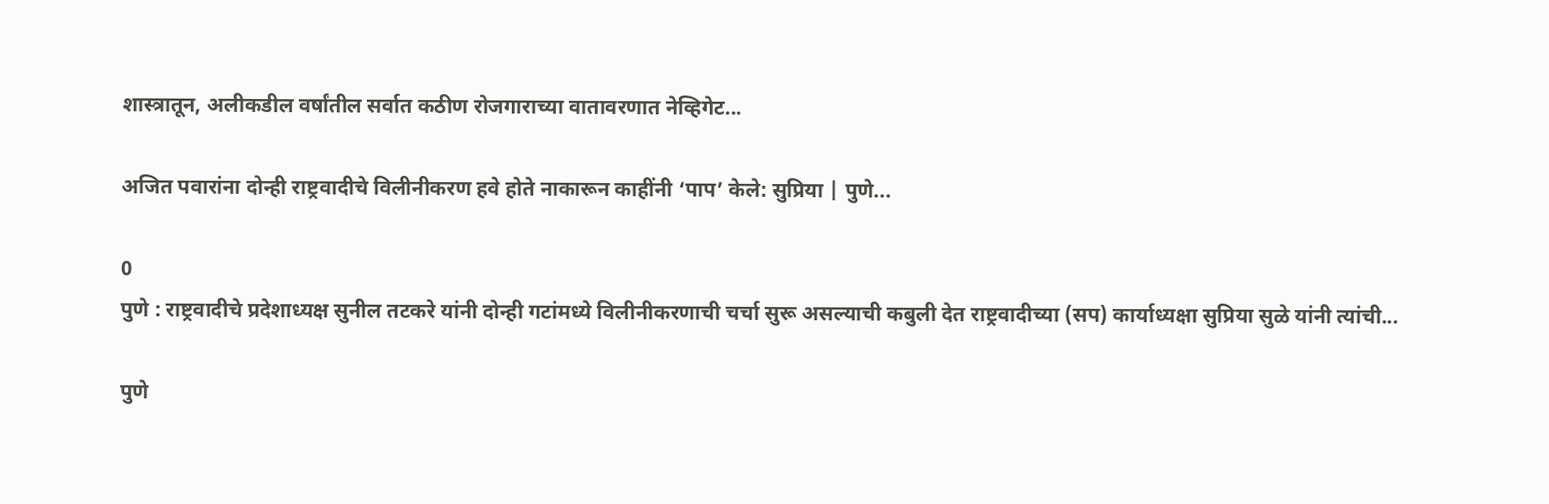शास्त्रातून, अलीकडील वर्षांतील सर्वात कठीण रोजगाराच्या वातावरणात नेव्हिगेट...

अजित पवारांना दोन्ही राष्ट्रवादीचे विलीनीकरण हवे होते नाकारून काहींनी ‘पाप’ केले: सुप्रिया | पुणे...

0
पुणे : राष्ट्रवादीचे प्रदेशाध्यक्ष सुनील तटकरे यांनी दोन्ही गटांमध्ये विलीनीकरणाची चर्चा सुरू असल्याची कबुली देत राष्ट्रवादीच्या (सप) कार्याध्यक्षा सुप्रिया सुळे यांनी त्यांची...

पुणे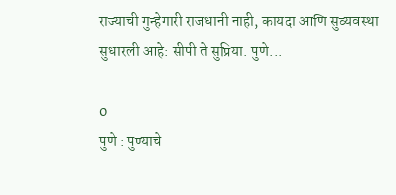राज्याची गुन्हेगारी राजधानी नाही, कायदा आणि सुव्यवस्था सुधारली आहे: सीपी ते सुप्रिया. पुणे...

0
पुणे : पुण्याचे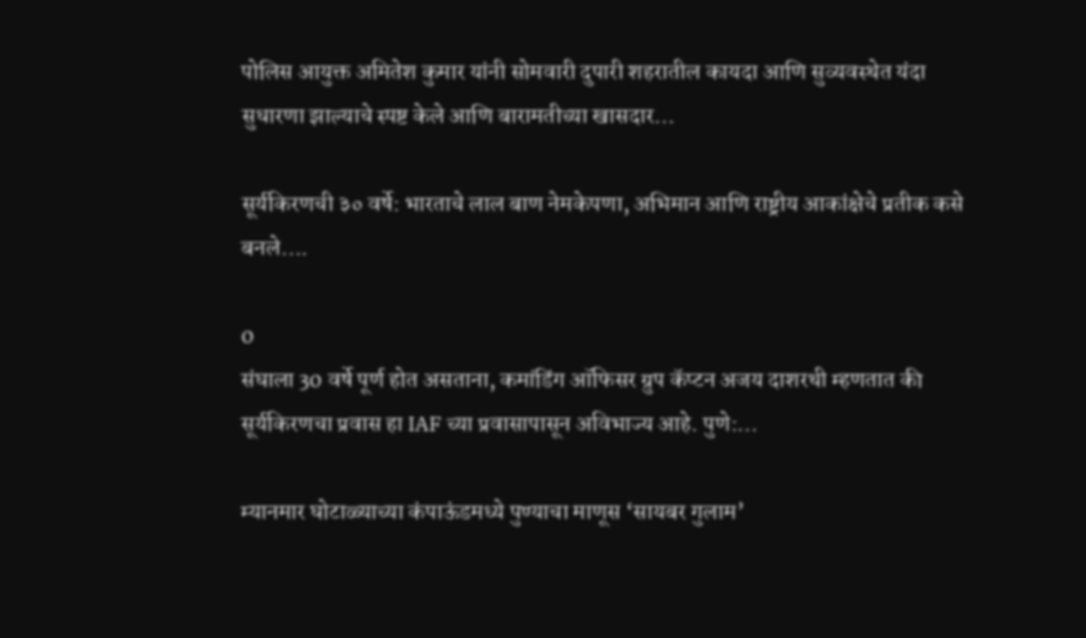पोलिस आयुक्त अमितेश कुमार यांनी सोमवारी दुपारी शहरातील कायदा आणि सुव्यवस्थेत यंदा सुधारणा झाल्याचे स्पष्ट केले आणि बारामतीच्या खासदार...

सूर्यकिरणची ३० वर्षे: भारताचे लाल बाण नेमकेपणा, अभिमान आणि राष्ट्रीय आकांक्षेचे प्रतीक कसे बनले....

0
संघाला 30 वर्षे पूर्ण होत असताना, कमांडिंग ऑफिसर ग्रुप कॅप्टन अजय दाशरथी म्हणतात की सूर्यकिरणचा प्रवास हा IAF च्या प्रवासापासून अविभाज्य आहे. पुणे:...

म्यानमार घोटाळ्याच्या कंपाऊंडमध्ये पुण्याचा माणूस ‘सायबर गुलाम’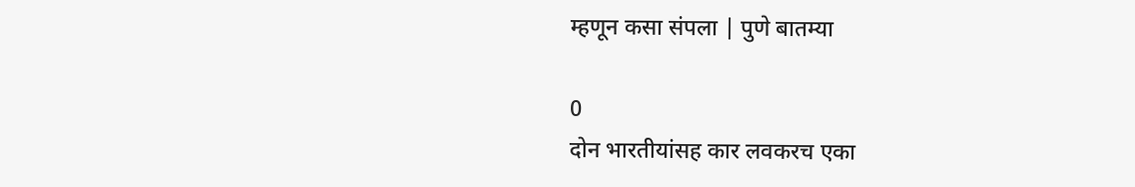म्हणून कसा संपला | पुणे बातम्या

0
दोन भारतीयांसह कार लवकरच एका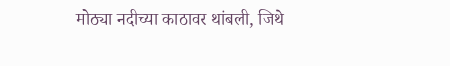मोठ्या नदीच्या काठावर थांबली, जिथे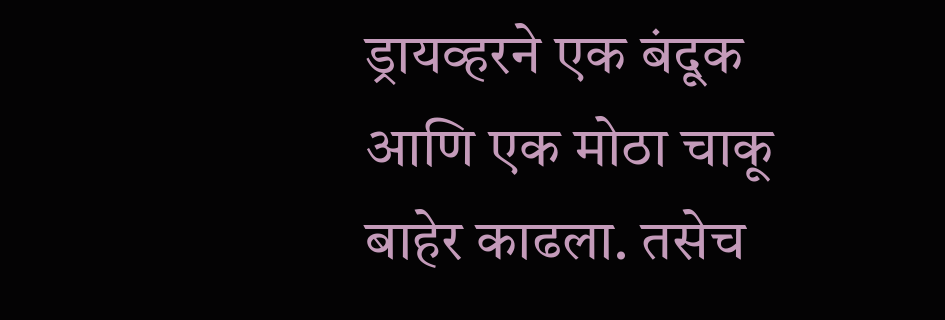ड्रायव्हरने एक बंदूक आणि एक मोठा चाकू बाहेर काढला. तसेच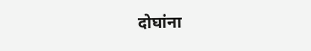दोघांना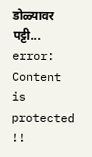डोळ्यावर पट्टी...
error: Content is protected !!